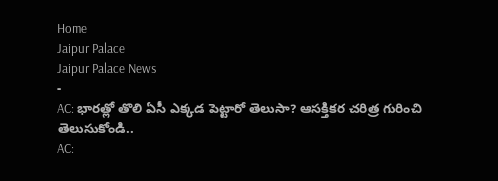Home
Jaipur Palace
Jaipur Palace News
-
AC: భారత్లో తొలి ఏసీ ఎక్కడ పెట్టారో తెలుసా? ఆసక్తికర చరిత్ర గురించి తెలుసుకోండి..
AC: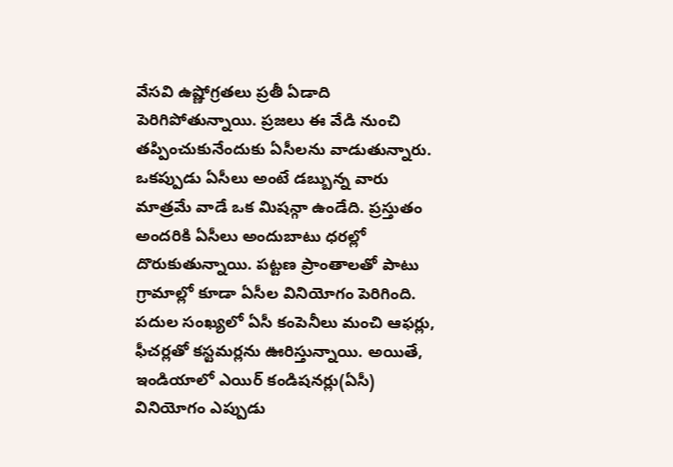వేసవి ఉష్ణోగ్రతలు ప్రతీ ఏడాది పెరిగిపోతున్నాయి. ప్రజలు ఈ వేడి నుంచి తప్పించుకునేందుకు ఏసీలను వాడుతున్నారు. ఒకప్పుడు ఏసీలు అంటే డబ్బున్న వారు మాత్రమే వాడే ఒక మిషన్గా ఉండేది. ప్రస్తుతం అందరికి ఏసీలు అందుబాటు ధరల్లో దొరుకుతున్నాయి. పట్టణ ప్రాంతాలతో పాటు గ్రామాల్లో కూడా ఏసీల వినియోగం పెరిగింది. పదుల సంఖ్యలో ఏసీ కంపెనీలు మంచి ఆఫర్లు, ఫీచర్లతో కస్టమర్లను ఊరిస్తున్నాయి. అయితే, ఇండియాలో ఎయిర్ కండిషనర్లు(ఏసీ) వినియోగం ఎప్పుడు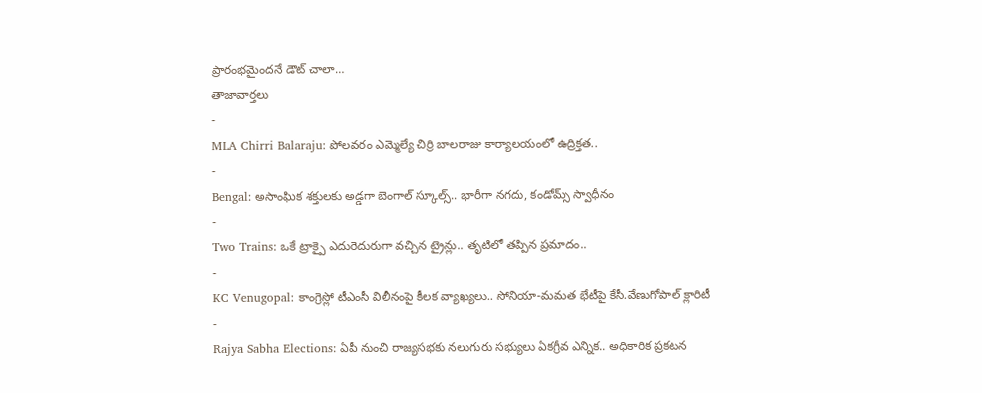ప్రారంభమైందనే డౌట్ చాలా…
తాజావార్తలు
-
MLA Chirri Balaraju: పోలవరం ఎమ్మెల్యే చిర్రి బాలరాజు కార్యాలయంలో ఉద్రిక్తత..
-
Bengal: అసాంఘిక శక్తులకు అడ్డగా బెంగాల్ స్కూల్స్.. భారీగా నగదు, కండోమ్స్ స్వాధీనం
-
Two Trains: ఒకే ట్రాక్పై ఎదురెదురుగా వచ్చిన ట్రైన్లు.. తృటిలో తప్పిన ప్రమాదం..
-
KC Venugopal: కాంగ్రెస్లో టీఎంసీ విలీనంపై కీలక వ్యాఖ్యలు.. సోనియా-మమత భేటీపై కేసీ.వేణుగోపాల్ క్లారిటీ
-
Rajya Sabha Elections: ఏపీ నుంచి రాజ్యసభకు నలుగురు సభ్యులు ఏకగ్రీవ ఎన్నిక.. అధికారిక ప్రకటన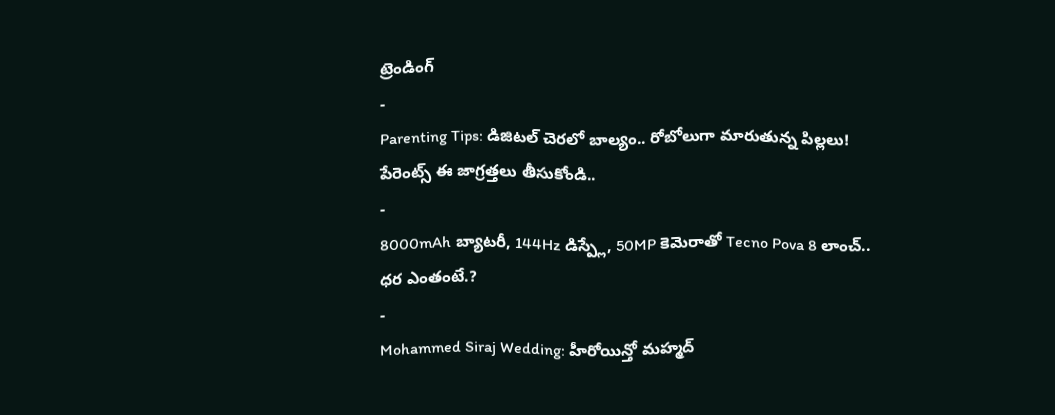ట్రెండింగ్
-
Parenting Tips: డిజిటల్ చెరలో బాల్యం.. రోబోలుగా మారుతున్న పిల్లలు! పేరెంట్స్ ఈ జాగ్రత్తలు తీసుకోండి..
-
8000mAh బ్యాటరీ, 144Hz డిస్ప్లే, 50MP కెమెరాతో Tecno Pova 8 లాంచ్.. ధర ఎంతంటే.?
-
Mohammed Siraj Wedding: హీరోయిన్తో మహ్మద్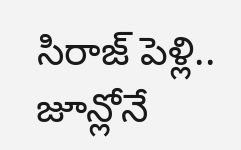సిరాజ్ పెళ్లి.. జూన్లోనే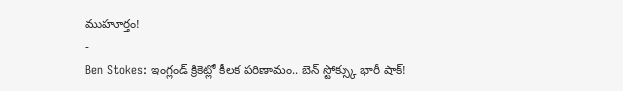ముహూర్తం!
-
Ben Stokes: ఇంగ్లండ్ క్రికెట్లో కీలక పరిణామం.. బెన్ స్టోక్స్కు భారీ షాక్!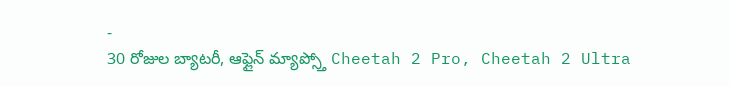-
30 రోజుల బ్యాటరీ, ఆఫ్లైన్ మ్యాప్స్తో Cheetah 2 Pro, Cheetah 2 Ultra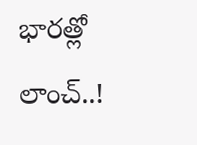భారత్లో లాంచ్..!